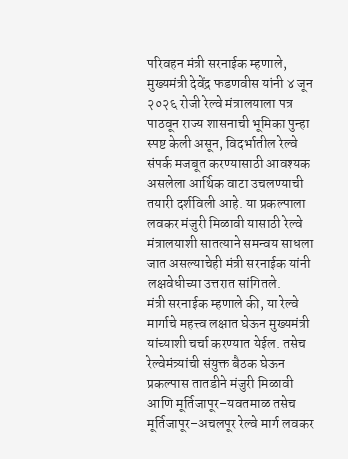परिवहन मंत्री सरनाईक म्हणाले, मुख्यमंत्री देवेंद्र फडणवीस यांनी ४ जून २०२६ रोजी रेल्वे मंत्रालयाला पत्र पाठवून राज्य शासनाची भूमिका पुन्हा स्पष्ट केली असून, विदर्भातील रेल्वे संपर्क मजबूत करण्यासाठी आवश्यक असलेला आर्थिक वाटा उचलण्याची तयारी दर्शविली आहे. या प्रकल्पाला लवकर मंजुरी मिळावी यासाठी रेल्वे मंत्रालयाशी सातत्याने समन्वय साधला जात असल्याचेही मंत्री सरनाईक यांनी लक्षवेधीच्या उत्तरात सांगितले.
मंत्री सरनाईक म्हणाले की, या रेल्वे मार्गाचे महत्त्व लक्षात घेऊन मुख्यमंत्री यांच्याशी चर्चा करण्यात येईल. तसेच रेल्वेमंत्र्यांची संयुक्त बैठक घेऊन प्रकल्पास तातडीने मंजुरी मिळावी आणि मूर्तिजापूर–यवतमाळ तसेच मूर्तिजापूर–अचलपूर रेल्वे मार्ग लवकर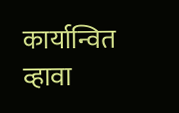कार्यान्वित व्हावा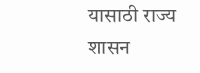यासाठी राज्य शासन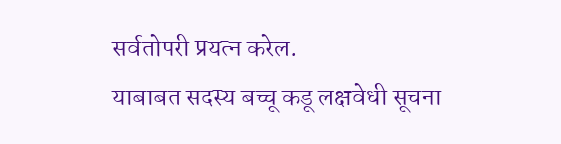सर्वतोपरी प्रयत्न करेल.
याबाबत सदस्य बच्चू कडू लक्षवेधी सूचना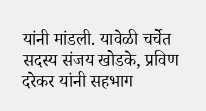यांनी मांडली. यावेळी चर्चेत सदस्य संजय खोडके, प्रविण दरेकर यांनी सहभाग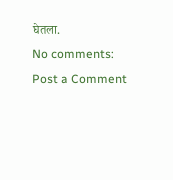घेतला.
No comments:
Post a Comment